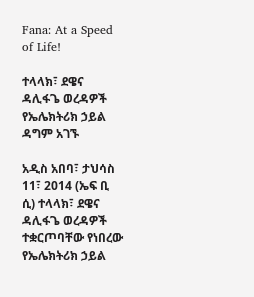Fana: At a Speed of Life!

ተላላክ፣ ደዌና ዳሊፋጌ ወረዳዎች የኤሌክትሪክ ኃይል ዳግም አገኙ

አዲስ አበባ፣ ታህሳስ 11፣ 2014 (ኤፍ ቢ ሲ) ተላላክ፣ ደዌና ዳሊፋጌ ወረዳዎች ተቋርጦባቸው የነበረው የኤሌክትሪክ ኃይል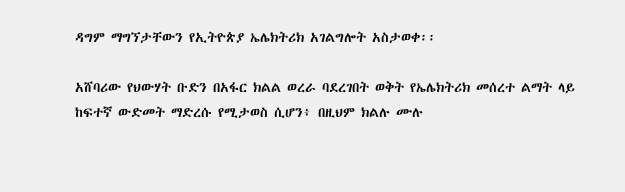ዳግም ማግኘታቸውን የኢትዮጵያ ኤሌክትሪክ አገልግሎት አስታወቀ፡፡

አሸባሪው የህውሃት ቡድን በአፋር ክልል ወረራ ባደረገበት ወቅት የኤሌክትሪክ መሰረተ ልማት ላይ ከፍተኛ ውድመት ማድረሱ የሚታወስ ሲሆን፥ በዚህም ክልሉ ሙሉ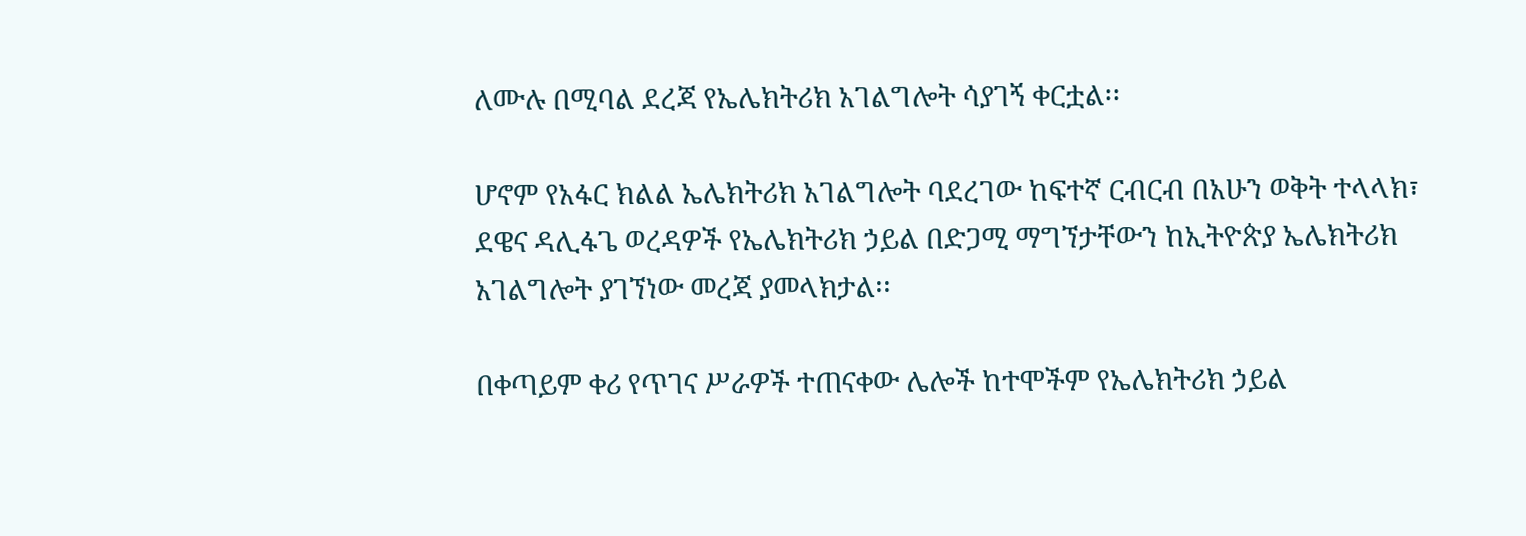ለሙሉ በሚባል ደረጃ የኤሌክትሪክ አገልግሎት ሳያገኝ ቀርቷል፡፡

ሆኖም የአፋር ክልል ኤሌክትሪክ አገልግሎት ባደረገው ከፍተኛ ርብርብ በአሁን ወቅት ተላላክ፣ ደዌና ዳሊፋጌ ወረዳዎች የኤሌክትሪክ ኃይል በድጋሚ ማግኘታቸውን ከኢትዮጵያ ኤሌክትሪክ አገልግሎት ያገኘነው መረጃ ያመላክታል፡፡

በቀጣይም ቀሪ የጥገና ሥራዎች ተጠናቀው ሌሎች ከተሞችም የኤሌክትሪክ ኃይል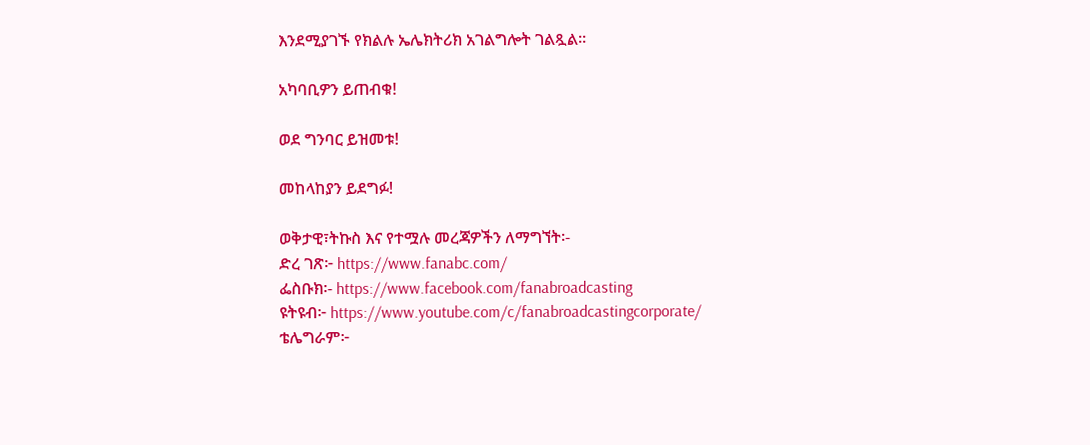እንደሚያገኙ የክልሉ ኤሌክትሪክ አገልግሎት ገልጿል፡፡

አካባቢዎን ይጠብቁ!

ወደ ግንባር ይዝመቱ!

መከላከያን ይደግፉ!

ወቅታዊ፣ትኩስ እና የተሟሉ መረጃዎችን ለማግኘት፡-
ድረ ገጽ፦ https://www.fanabc.com/
ፌስቡክ፡- https://www.facebook.com/fanabroadcasting
ዩትዩብ፦ https://www.youtube.com/c/fanabroadcastingcorporate/
ቴሌግራም፦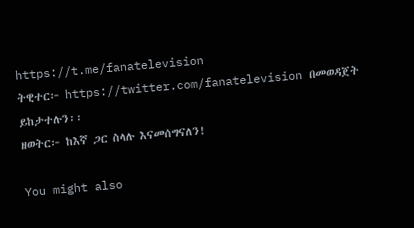https://t.me/fanatelevision
ትዊተር፦ https://twitter.com/fanatelevision በመወዳጀት ይከታተሉን፡፡
ዘወትር፦ ከእኛ ጋር ስላሉ እናመሰግናለን!

You might also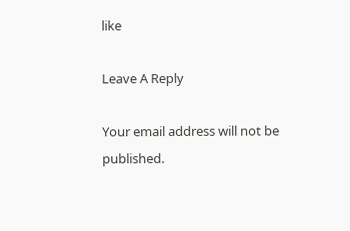like

Leave A Reply

Your email address will not be published.